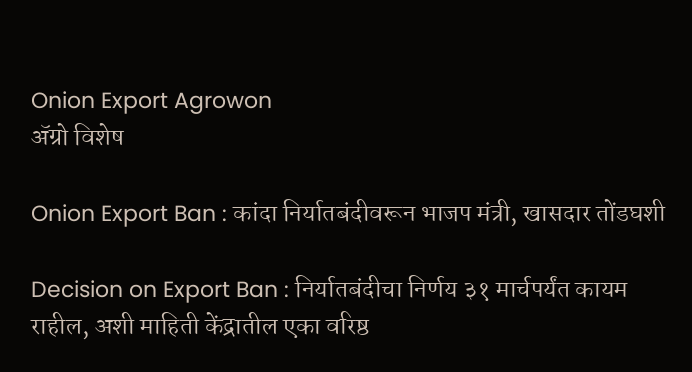Onion Export Agrowon
ॲग्रो विशेष

Onion Export Ban : कांदा निर्यातबंदीवरून भाजप मंत्री, खासदार तोंडघशी

Decision on Export Ban : निर्यातबंदीचा निर्णय ३१ मार्चपर्यंत कायम राहील, अशी माहिती केंद्रातील एका वरिष्ठ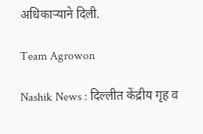अधिकाऱ्याने दिली.

Team Agrowon

Nashik News : दिल्लीत केंद्रीय गृह व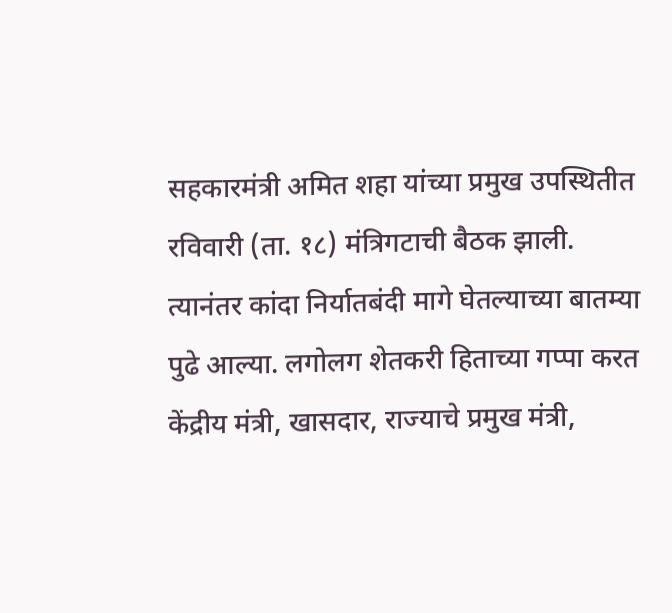सहकारमंत्री अमित शहा यांच्या प्रमुख उपस्थितीत रविवारी (ता. १८) मंत्रिगटाची बैठक झाली. त्यानंतर कांदा निर्यातबंदी मागे घेतल्याच्या बातम्या पुढे आल्या. लगोलग शेतकरी हिताच्या गप्पा करत केंद्रीय मंत्री, खासदार, राज्याचे प्रमुख मंत्री,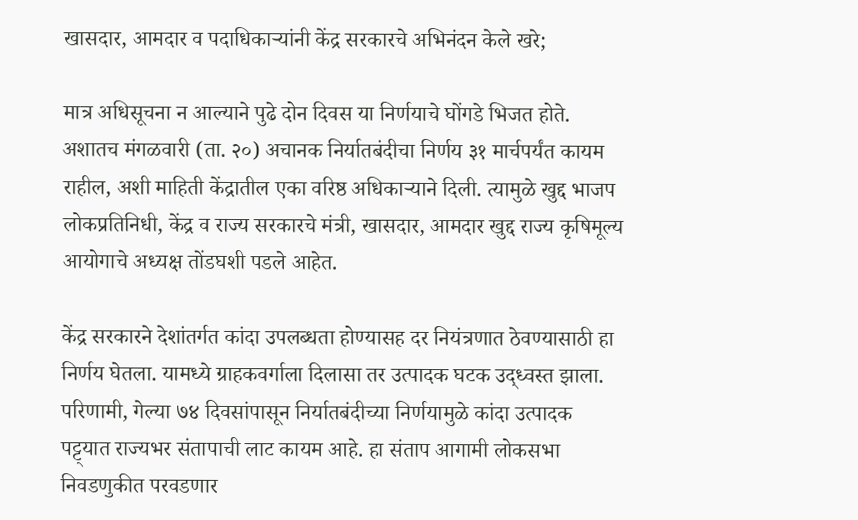खासदार, आमदार व पदाधिकाऱ्यांनी केंद्र सरकारचे अभिनंदन केले खरे;

मात्र अधिसूचना न आल्याने पुढे दोन दिवस या निर्णयाचे घोंगडे भिजत होते. अशातच मंगळवारी (ता. २०) अचानक निर्यातबंदीचा निर्णय ३१ मार्चपर्यंत कायम राहील, अशी माहिती केंद्रातील एका वरिष्ठ अधिकाऱ्याने दिली. त्यामुळे खुद्द भाजप लोकप्रतिनिधी, केंद्र व राज्य सरकारचे मंत्री, खासदार, आमदार खुद्द राज्य कृषिमूल्य आयोगाचे अध्यक्ष तोंडघशी पडले आहेत.

केंद्र सरकारने देशांतर्गत कांदा उपलब्धता होण्यासह दर नियंत्रणात ठेवण्यासाठी हा निर्णय घेतला. यामध्ये ग्राहकवर्गाला दिलासा तर उत्पादक घटक उद्ध्वस्त झाला. परिणामी, गेल्या ७४ दिवसांपासून निर्यातबंदीच्या निर्णयामुळे कांदा उत्पादक पट्ट्यात राज्यभर संतापाची लाट कायम आहे. हा संताप आगामी लोकसभा निवडणुकीत परवडणार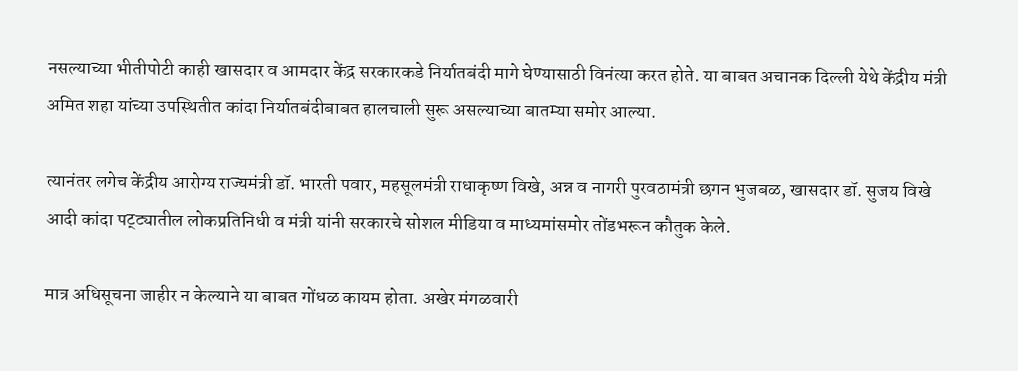नसल्याच्या भीतीपोटी काही खासदार व आमदार केंद्र सरकारकडे निर्यातबंदी मागे घेण्यासाठी विनंत्या करत होते. या बाबत अचानक दिल्ली येथे केंद्रीय मंत्री अमित शहा यांच्या उपस्थितीत कांदा निर्यातबंदीबाबत हालचाली सुरू असल्याच्या बातम्या समोर आल्या.

त्यानंतर लगेच केंद्रीय आरोग्य राज्यमंत्री डॉ. भारती पवार, महसूलमंत्री राधाकृष्ण विखे, अन्न व नागरी पुरवठामंत्री छगन भुजबळ, खासदार डॉ. सुजय विखे आदी कांदा पट्ट्यातील लोकप्रतिनिधी व मंत्री यांनी सरकारचे सोशल मीडिया व माध्यमांसमोर तोंडभरून कौतुक केले.

मात्र अधिसूचना जाहीर न केल्याने या बाबत गोंधळ कायम होता. अखेर मंगळवारी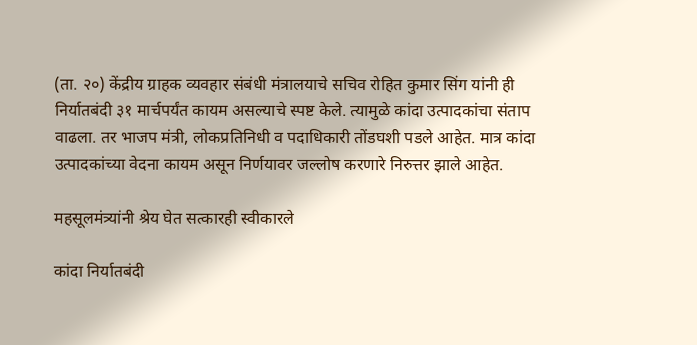(ता. २०) केंद्रीय ग्राहक व्यवहार संबंधी मंत्रालयाचे सचिव रोहित कुमार सिंग यांनी ही निर्यातबंदी ३१ मार्चपर्यंत कायम असल्याचे स्पष्ट केले. त्यामुळे कांदा उत्पादकांचा संताप वाढला. तर भाजप मंत्री, लोकप्रतिनिधी व पदाधिकारी तोंडघशी पडले आहेत. मात्र कांदा उत्पादकांच्या वेदना कायम असून निर्णयावर जल्लोष करणारे निरुत्तर झाले आहेत.

महसूलमंत्र्यांनी श्रेय घेत सत्कारही स्वीकारले

कांदा निर्यातबंदी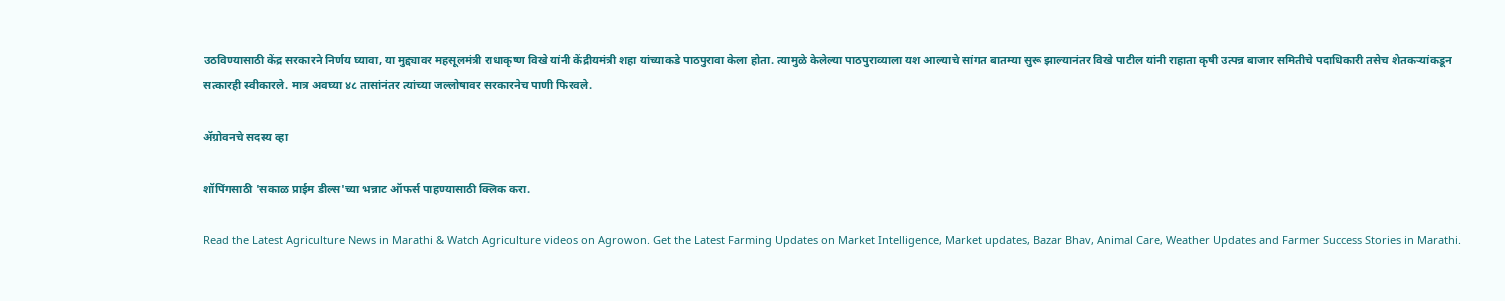उठविण्यासाठी केंद्र सरकारने निर्णय घ्यावा, या मुद्द्यावर महसूलमंत्री राधाकृष्ण विखे यांनी केंद्रीयमंत्री शहा यांच्याकडे पाठपुरावा केला होता. त्यामुळे केलेल्या पाठपुराव्याला यश आल्याचे सांगत बातम्या सुरू झाल्यानंतर विखे पाटील यांनी राहाता कृषी उत्पन्न बाजार समितीचे पदाधिकारी तसेच शेतकऱ्यांकडून सत्कारही स्वीकारले. मात्र अवघ्या ४८ तासांनंतर त्यांच्या जल्लोषावर सरकारनेच पाणी फिरवले.

ॲग्रोवनचे सदस्य व्हा

शॉपिंगसाठी 'सकाळ प्राईम डील्स'च्या भन्नाट ऑफर्स पाहण्यासाठी क्लिक करा.

Read the Latest Agriculture News in Marathi & Watch Agriculture videos on Agrowon. Get the Latest Farming Updates on Market Intelligence, Market updates, Bazar Bhav, Animal Care, Weather Updates and Farmer Success Stories in Marathi.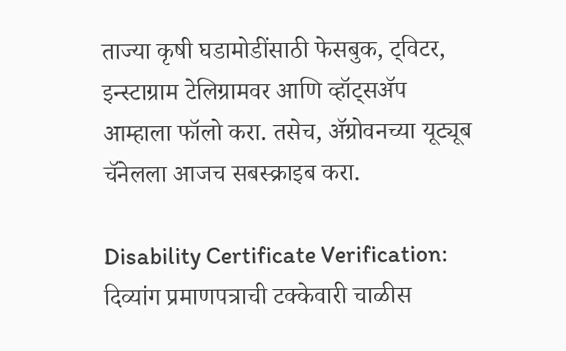ताज्या कृषी घडामोडींसाठी फेसबुक, ट्विटर, इन्स्टाग्राम टेलिग्रामवर आणि व्हॉट्सॲप आम्हाला फॉलो करा. तसेच, ॲग्रोवनच्या यूट्यूब चॅनेलला आजच सबस्क्राइब करा.

Disability Certificate Verification: दिव्यांग प्रमाणपत्राची टक्केवारी चाळीस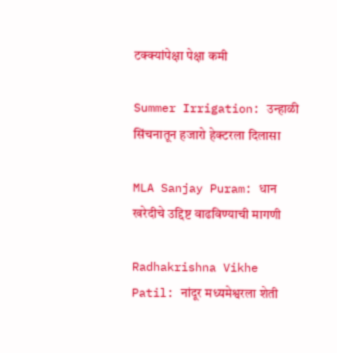टक्क्यांपेक्षा पेक्षा कमी

Summer Irrigation: उन्हाळी सिंचनातून हजारो हेक्टरला दिलासा

MLA Sanjay Puram: धान खरेदीचे उद्दिष्ट वाढविण्याची मागणी

Radhakrishna Vikhe Patil: नांदूर मध्यमेश्वरला शेती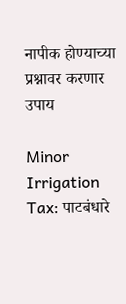नापीक होण्याच्या प्रश्नावर करणार उपाय

Minor Irrigation Tax: पाटबंधारे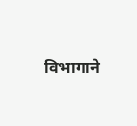विभागाने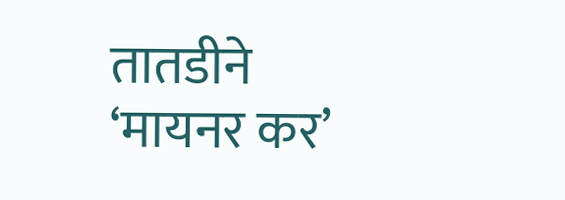तातडीने ‘मायनर कर’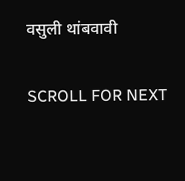वसुली थांबवावी

SCROLL FOR NEXT